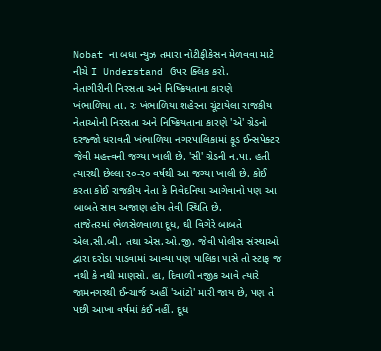Nobat ના બધા ન્યુઝ તમારા નોટીફીકેસન મેળવવા માટે નીચે I Understand ઉપર ક્લિક કરો.
નેતાગીરીની નિરસતા અને નિષ્ક્રિયતાના કારણે
ખંભાળિયા તા. રઃ ખંભાળિયા શહેરના ચૂંટાયેલા રાજકીય નેતાઓની નિરસતા અને નિષ્ક્રિયતાના કારણે 'એ' ગ્રેડનો દરજ્જો ધરાવતી ખંભાળિયા નગરપાલિકામાં ફૂડ ઈન્સપેક્ટર જેવી મહત્ત્વની જગ્યા ખાલી છે. 'સી' ગ્રેડની ન.પા. હતી ત્યારથી છેલ્લા ર૦-ર૦ વર્ષથી આ જગ્યા ખાલી છે. કોઈ કરતા કોઈ રાજકીય નેતા કે નિવેદનિયા આગેવાનો પણ આ બાબતે સાવ અજાણ હોય તેવી સ્થિતિ છે.
તાજેતરમાં ભેળસેળવાળા દૂધ, ઘી વિગેરે બાબતે એલ.સી.બી. તથા એસ.ઓ.જી. જેવી પોલીસ સંસ્થાઓ દ્વારા દરોડા પાડવામાં આવ્યા પણ પાલિકા ૫ાસે તો સ્ટાફ જ નથી કે નથી માણસો. હા, દિવાળી નજીક આવે ત્યારે જામનગરથી ઈન્ચાર્જ અહીં 'આંટો' મારી જાય છે, પણ તે પછી આખા વર્ષમાં કંઈ નહીં. દૂધ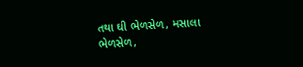તથા ઘી ભેળસેળ, મસાલા ભેળસેળ,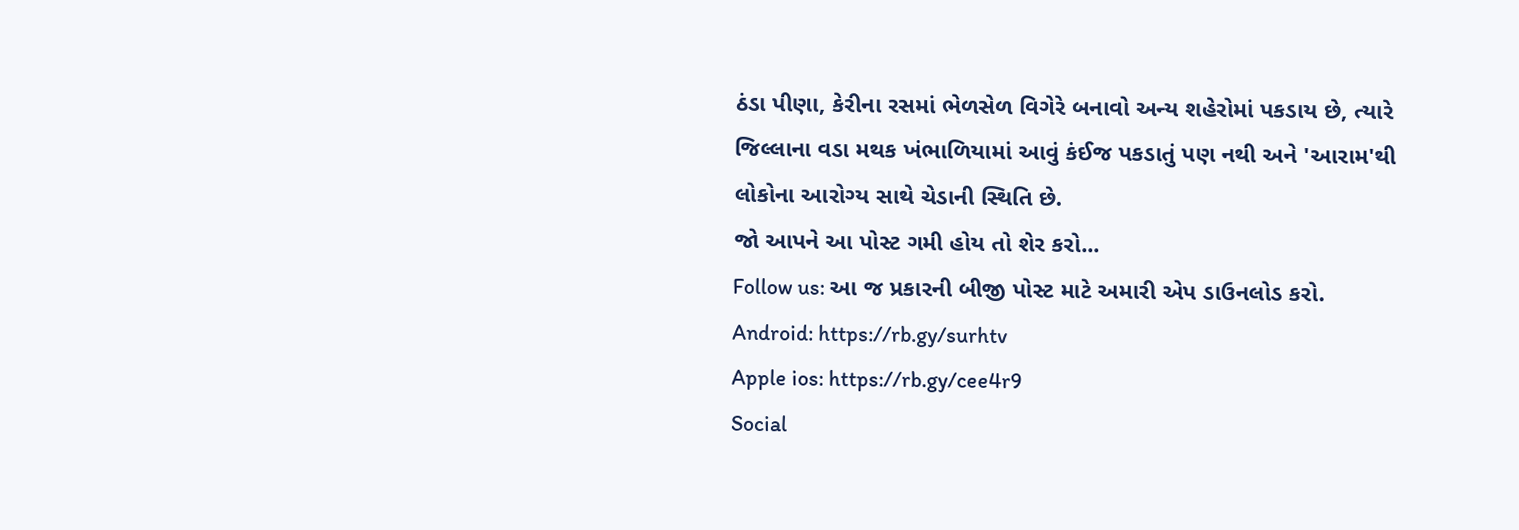ઠંડા પીણા, કેરીના રસમાં ભેળસેળ વિગેરે બનાવો અન્ય શહેરોમાં પકડાય છે, ત્યારે જિલ્લાના વડા મથક ખંભાળિયામાં આવું કંઈજ પકડાતું પણ નથી અને 'આરામ'થી લોકોના આરોગ્ય સાથે ચેડાની સ્થિતિ છે.
જો આપને આ પોસ્ટ ગમી હોય તો શેર કરો...
Follow us: આ જ પ્રકારની બીજી પોસ્ટ માટે અમારી એપ ડાઉનલોડ કરો.
Android: https://rb.gy/surhtv
Apple ios: https://rb.gy/cee4r9
Social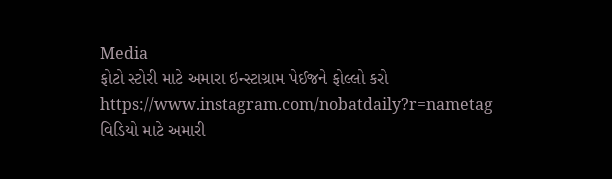Media
ફોટો સ્ટોરી માટે અમારા ઇન્સ્ટાગ્રામ પેઈજને ફોલ્લો કરો
https://www.instagram.com/nobatdaily?r=nametag
વિડિયો માટે અમારી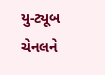યુ-ટ્યૂબ ચેનલને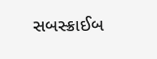સબસ્ક્રાઈબ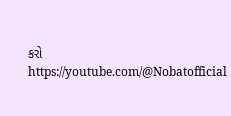કરો
https://youtube.com/@Nobatofficial